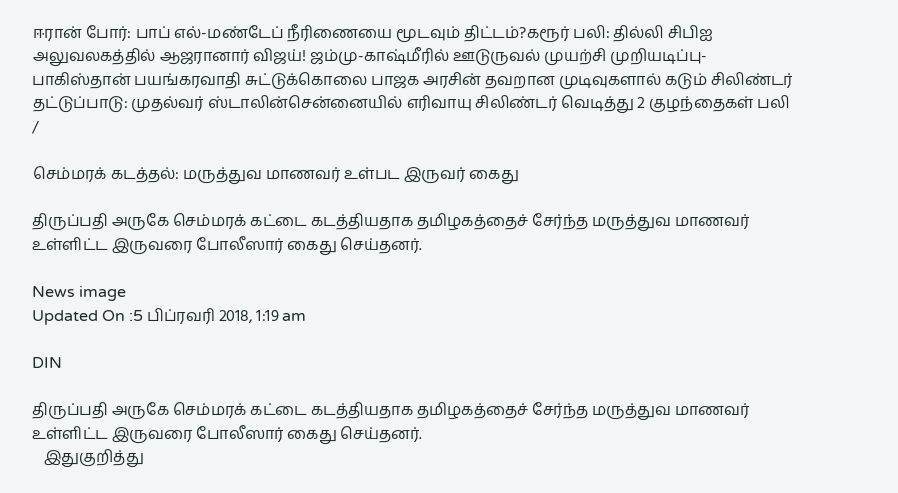ஈரான் போர்: பாப் எல்-மண்டேப் நீரிணையை மூடவும் திட்டம்?கரூர் பலி: தில்லி சிபிஐ அலுவலகத்தில் ஆஜரானார் விஜய்! ஜம்மு-காஷ்மீரில் ஊடுருவல் முயற்சி முறியடிப்பு- பாகிஸ்தான் பயங்கரவாதி சுட்டுக்கொலை பாஜக அரசின் தவறான முடிவுகளால் கடும் சிலிண்டர் தட்டுப்பாடு: முதல்வர் ஸ்டாலின்சென்னையில் எரிவாயு சிலிண்டர் வெடித்து 2 குழந்தைகள் பலி
/

செம்மரக் கடத்தல்: மருத்துவ மாணவர் உள்பட இருவர் கைது

திருப்பதி அருகே செம்மரக் கட்டை கடத்தியதாக தமிழகத்தைச் சேர்ந்த மருத்துவ மாணவர் உள்ளிட்ட இருவரை போலீஸார் கைது செய்தனர்.

News image
Updated On :5 பிப்ரவரி 2018, 1:19 am

DIN

திருப்பதி அருகே செம்மரக் கட்டை கடத்தியதாக தமிழகத்தைச் சேர்ந்த மருத்துவ மாணவர் உள்ளிட்ட இருவரை போலீஸார் கைது செய்தனர்.
   இதுகுறித்து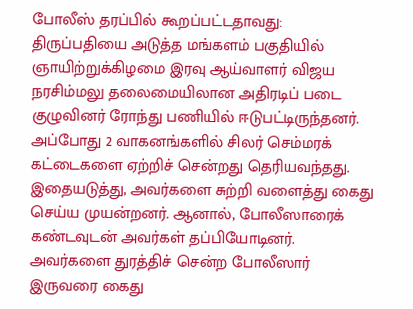போலீஸ் தரப்பில் கூறப்பட்டதாவது: திருப்பதியை அடுத்த மங்களம் பகுதியில் ஞாயிற்றுக்கிழமை இரவு ஆய்வாளர் விஜய நரசிம்மலு தலைமையிலான அதிரடிப் படை குழுவினர் ரோந்து பணியில் ஈடுபட்டிருந்தனர். அப்போது 2 வாகனங்களில் சிலர் செம்மரக் கட்டைகளை ஏற்றிச் சென்றது தெரியவந்தது. இதையடுத்து, அவர்களை சுற்றி வளைத்து கைது செய்ய முயன்றனர். ஆனால், போலீஸாரைக் கண்டவுடன் அவர்கள் தப்பியோடினர். அவர்களை துரத்திச் சென்ற போலீஸார் இருவரை கைது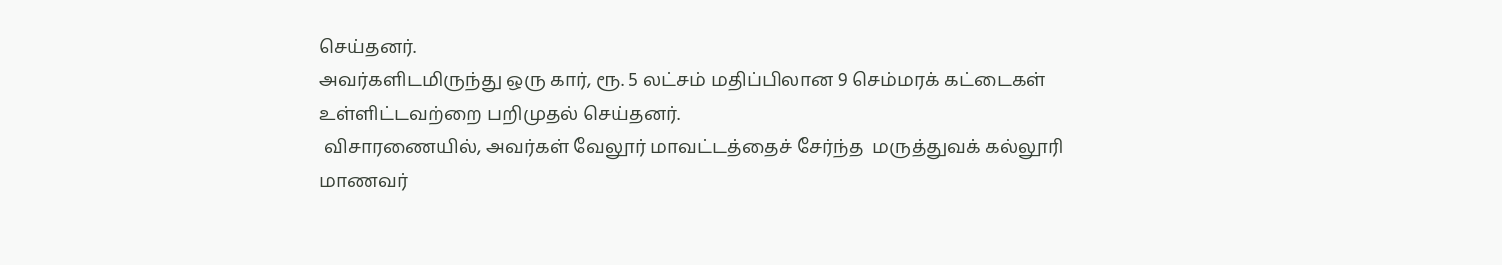செய்தனர்.
அவர்களிடமிருந்து ஒரு கார், ரூ. 5 லட்சம் மதிப்பிலான 9 செம்மரக் கட்டைகள் உள்ளிட்டவற்றை பறிமுதல் செய்தனர்.
 விசாரணையில், அவர்கள் வேலூர் மாவட்டத்தைச் சேர்ந்த  மருத்துவக் கல்லூரி மாணவர்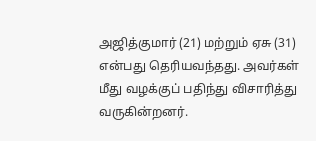அஜித்குமார் (21) மற்றும் ஏசு (31) என்பது தெரியவந்தது. அவர்கள் மீது வழக்குப் பதிந்து விசாரித்து வருகின்றனர்.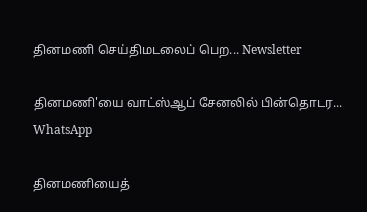தினமணி செய்திமடலைப் பெற... Newsletter

தினமணி'யை வாட்ஸ்ஆப் சேனலில் பின்தொடர... WhatsApp

தினமணியைத்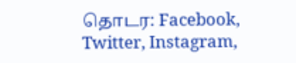தொடர: Facebook, Twitter, Instagram,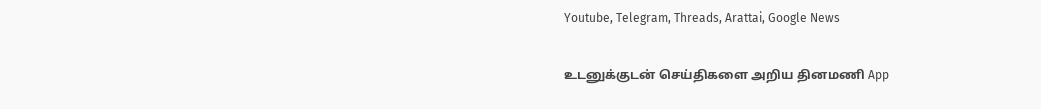Youtube, Telegram, Threads, Arattai, Google News

உடனுக்குடன் செய்திகளை அறிய தினமணி App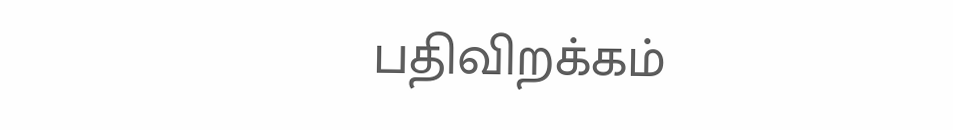பதிவிறக்கம்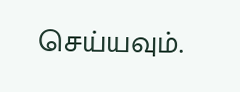செய்யவும்.